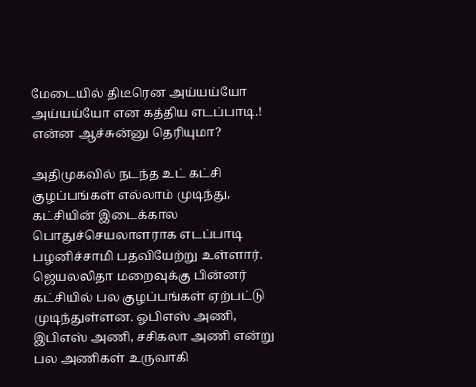மேடையில் திடீரென அய்யய்யோ அய்யய்யோ என கத்திய எடப்பாடி.! என்ன ஆச்சுன்னு தெரியுமா?

அதிமுகவில் நடந்த உட் கட்சி குழப்பங்கள் எல்லாம் முடிந்து, கட்சியின் இடைக்கால பொதுச்செயலாளராக எடப்பாடி பழனிச்சாமி பதவியேற்று உள்ளார். ஜெயலலிதா மறைவுக்கு பின்னர் கட்சியில் பல குழப்பங்கள் ஏற்பட்டு முடிந்துள்ளன. ஓபிஎஸ் அணி, இபிஎஸ் அணி, சசிகலா அணி என்று பல அணிகள் உருவாகி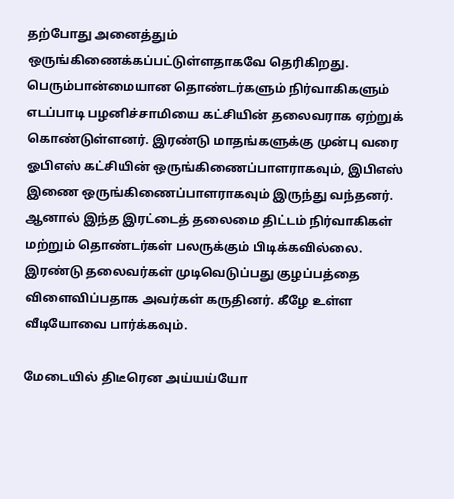தற்போது அனைத்தும் ஒருங்கிணைக்கப்பட்டுள்ளதாகவே தெரிகிறது. பெரும்பான்மையான தொண்டர்களும் நிர்வாகிகளும் எடப்பாடி பழனிச்சாமியை கட்சியின் தலைவராக ஏற்றுக் கொண்டுள்ளனர். இரண்டு மாதங்களுக்கு முன்பு வரை ஓபிஎஸ் கட்சியின் ஒருங்கிணைப்பாளராகவும், இபிஎஸ் இணை ஒருங்கிணைப்பாளராகவும் இருந்து வந்தனர். ஆனால் இந்த இரட்டைத் தலைமை திட்டம் நிர்வாகிகள் மற்றும் தொண்டர்கள் பலருக்கும் பிடிக்கவில்லை. இரண்டு தலைவர்கள் முடிவெடுப்பது குழப்பத்தை விளைவிப்பதாக அவர்கள் கருதினர். கீழே உள்ள வீடியோவை பார்க்கவும்.

மேடையில் திடீரென அய்யய்யோ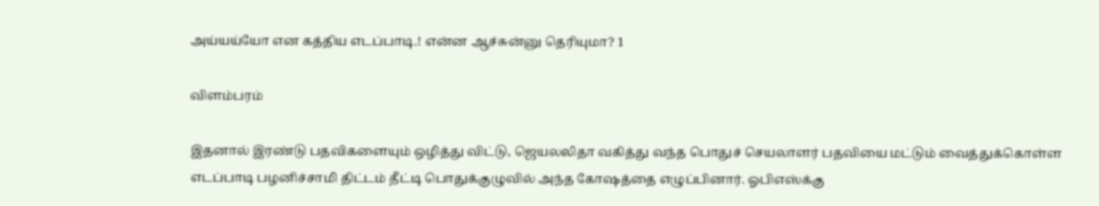அய்யய்யோ என கத்திய எடப்பாடி.! என்ன ஆச்சுன்னு தெரியுமா? 1

விளம்பரம்

இதனால் இரண்டு பதவிகளையும் ஒழித்து விட்டு, ஜெயலலிதா வகித்து வந்த பொதுச் செயலாளர் பதவியை மட்டும் வைத்துக்கொள்ள எடப்பாடி பழனிச்சாமி திட்டம் தீட்டி பொதுக்குழுவில் அந்த கோஷத்தை எழுப்பினார். ஓபிஎஸ்க்கு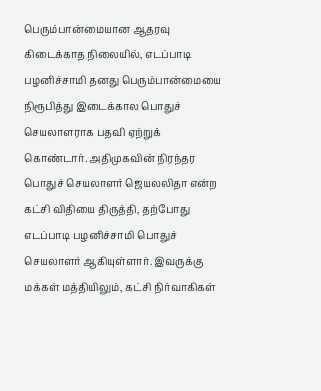பெரும்பான்மையான ஆதரவு கிடைக்காத நிலையில், எடப்பாடி பழனிச்சாமி தனது பெரும்பான்மையை நிரூபித்து இடைக்கால பொதுச் செயலாளராக பதவி ஏற்றுக் கொண்டார். அதிமுகவின் நிரந்தர பொதுச் செயலாளர் ஜெயலலிதா என்ற கட்சி விதியை திருத்தி, தற்போது எடப்பாடி பழனிச்சாமி பொதுச் செயலாளர் ஆகியுள்ளார். இவருக்கு மக்கள் மத்தியிலும், கட்சி நிர்வாகிகள்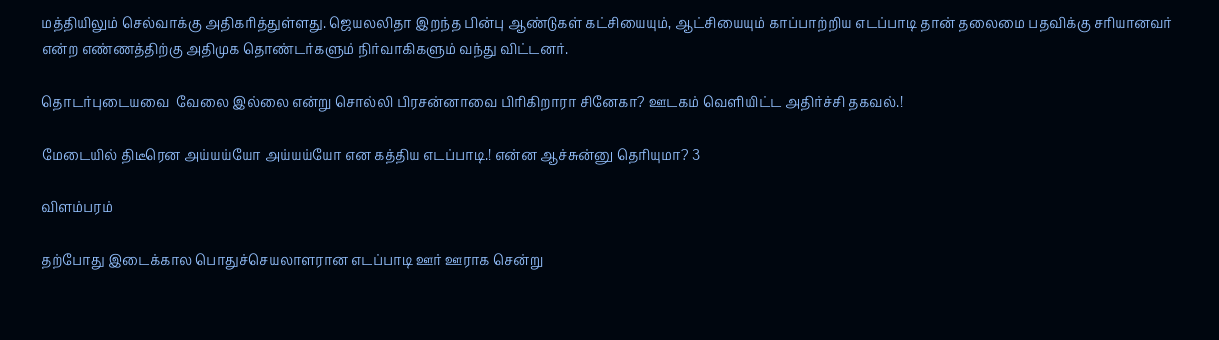மத்தியிலும் செல்வாக்கு அதிகரித்துள்ளது. ஜெயலலிதா இறந்த பின்பு ஆண்டுகள் கட்சியையும், ஆட்சியையும் காப்பாற்றிய எடப்பாடி தான் தலைமை பதவிக்கு சரியானவர் என்ற எண்ணத்திற்கு அதிமுக தொண்டர்களும் நிர்வாகிகளும் வந்து விட்டனர்.

தொடர்புடையவை  வேலை இல்லை என்று சொல்லி பிரசன்னாவை பிரிகிறாரா சினேகா? ஊடகம் வெளியிட்ட அதிர்ச்சி தகவல்.!

மேடையில் திடீரென அய்யய்யோ அய்யய்யோ என கத்திய எடப்பாடி.! என்ன ஆச்சுன்னு தெரியுமா? 3

விளம்பரம்

தற்போது இடைக்கால பொதுச்செயலாளரான எடப்பாடி ஊர் ஊராக சென்று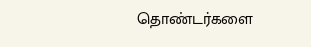தொண்டர்களை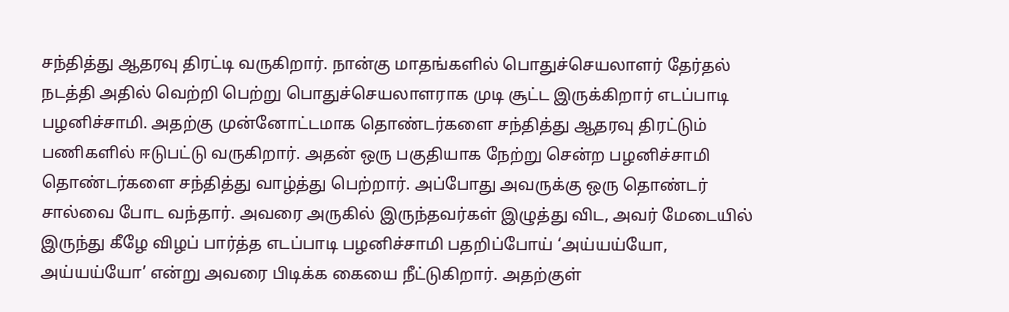சந்தித்து ஆதரவு திரட்டி வருகிறார். நான்கு மாதங்களில் பொதுச்செயலாளர் தேர்தல் நடத்தி அதில் வெற்றி பெற்று பொதுச்செயலாளராக முடி சூட்ட இருக்கிறார் எடப்பாடி பழனிச்சாமி. அதற்கு முன்னோட்டமாக தொண்டர்களை சந்தித்து ஆதரவு திரட்டும் பணிகளில் ஈடுபட்டு வருகிறார். அதன் ஒரு பகுதியாக நேற்று சென்ற பழனிச்சாமி தொண்டர்களை சந்தித்து வாழ்த்து பெற்றார். அப்போது அவருக்கு ஒரு தொண்டர் சால்வை போட வந்தார். அவரை அருகில் இருந்தவர்கள் இழுத்து விட, அவர் மேடையில் இருந்து கீழே விழப் பார்த்த எடப்பாடி பழனிச்சாமி பதறிப்போய் ‘அய்யய்யோ, அய்யய்யோ’ என்று அவரை பிடிக்க கையை நீட்டுகிறார். அதற்குள்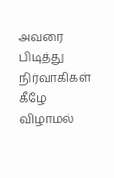அவரை பிடித்து நிர்வாகிகள் கீழே விழாமல்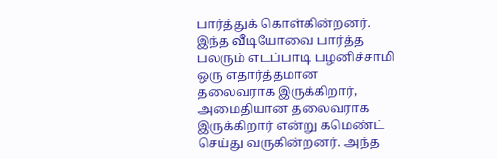பார்த்துக் கொள்கின்றனர். இந்த வீடியோவை பார்த்த பலரும் எடப்பாடி பழனிச்சாமி ஒரு எதார்த்தமான தலைவராக இருக்கிறார், அமைதியான தலைவராக இருக்கிறார் என்று கமெண்ட் செய்து வருகின்றனர். அந்த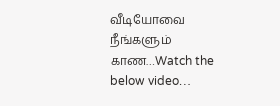வீடியோவை நீங்களும் காண…Watch the below video…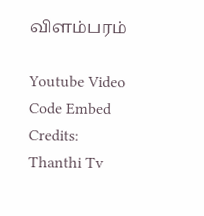விளம்பரம்

Youtube Video Code Embed Credits: Thanthi Tv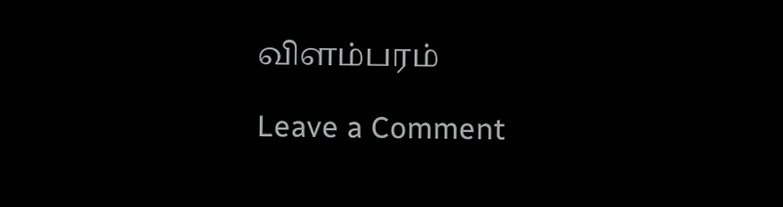விளம்பரம்

Leave a Comment